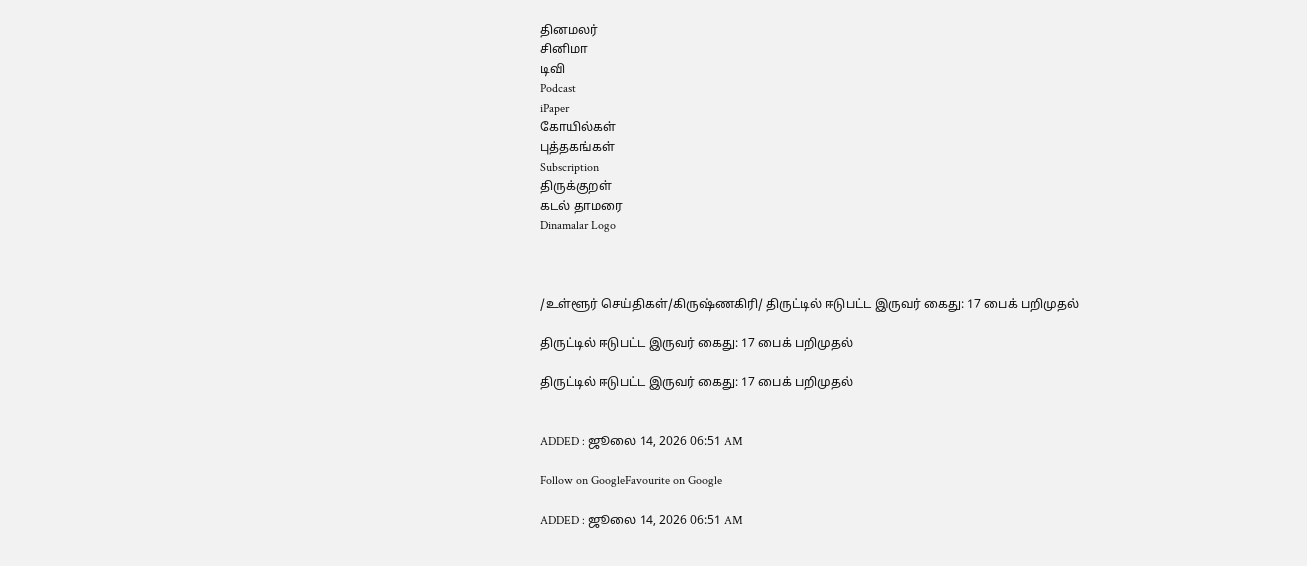தினமலர்
சினிமா
டிவி
Podcast
iPaper
கோயில்கள்
புத்தகங்கள்
Subscription
திருக்குறள்
கடல் தாமரை
Dinamalar Logo



/உள்ளூர் செய்திகள்/கிருஷ்ணகிரி/ திருட்டில் ஈடுபட்ட இருவர் கைது: 17 பைக் பறிமுதல்

திருட்டில் ஈடுபட்ட இருவர் கைது: 17 பைக் பறிமுதல்

திருட்டில் ஈடுபட்ட இருவர் கைது: 17 பைக் பறிமுதல்


ADDED : ஜூலை 14, 2026 06:51 AM

Follow on GoogleFavourite on Google

ADDED : ஜூலை 14, 2026 06:51 AM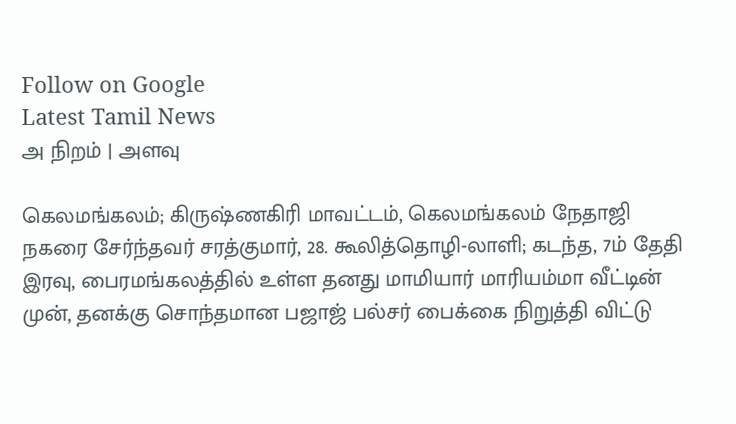Follow on Google
Latest Tamil News
அ நிறம் | அளவு

கெலமங்கலம்; கிருஷ்ணகிரி மாவட்டம், கெலமங்கலம் நேதாஜி நகரை சேர்ந்தவர் சரத்குமார், 28. கூலித்தொழி-லாளி; கடந்த, 7ம் தேதி இரவு, பைரமங்கலத்தில் உள்ள தனது மாமியார் மாரியம்மா வீட்டின் முன், தனக்கு சொந்தமான பஜாஜ் பல்சர் பைக்கை நிறுத்தி விட்டு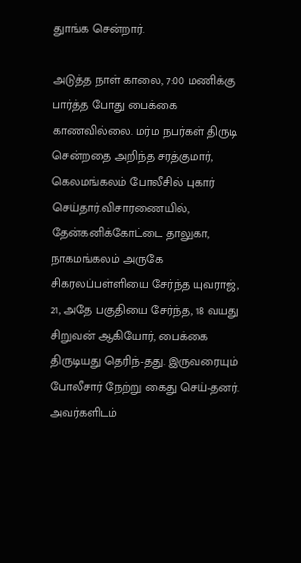துாங்க சென்றார்.

அடுத்த நாள் காலை, 7:00 மணிக்கு பார்த்த போது பைக்கை காணவில்லை. மர்ம நபர்கள் திருடி சென்றதை அறிந்த சரத்குமார், கெலமங்கலம் போலீசில் புகார் செய்தார்.விசாரணையில், தேன்கனிக்கோட்டை தாலுகா, நாகமங்கலம் அருகே சிகரலப்பள்ளியை சேர்ந்த யுவராஜ், 21, அதே பகுதியை சேர்ந்த, 18 வயது சிறுவன் ஆகியோர், பைக்கை திருடியது தெரிந்-தது. இருவரையும் போலீசார் நேற்று கைது செய்-தனர். அவர்களிடம்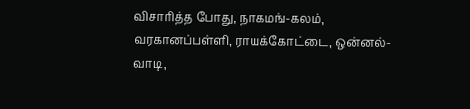விசாரித்த போது, நாகமங்-கலம், வரகானப்பள்ளி, ராயக்கோட்டை, ஒன்னல்-வாடி,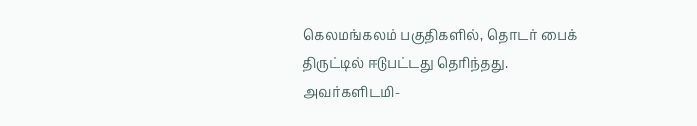கெலமங்கலம் பகுதிகளில், தொடர் பைக் திருட்டில் ஈடுபட்டது தெரிந்தது. அவர்களிடமி-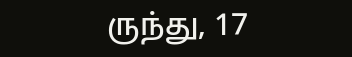ருந்து, 17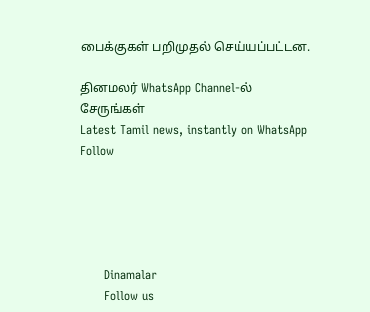பைக்குகள் பறிமுதல் செய்யப்பட்டன.

தினமலர் WhatsApp Channel-ல் சேருங்கள்
Latest Tamil news, instantly on WhatsApp
Follow





      Dinamalar
      Follow us